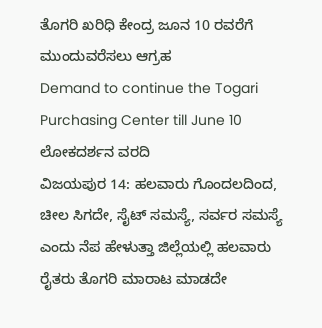ತೊಗರಿ ಖರಿಧಿ ಕೇಂದ್ರ ಜೂನ 10 ರವರೆಗೆ ಮುಂದುವರೆಸಲು ಆಗ್ರಹ
Demand to continue the Togari Purchasing Center till June 10
ಲೋಕದರ್ಶನ ವರದಿ
ವಿಜಯಪುರ 14: ಹಲವಾರು ಗೊಂದಲದಿಂದ, ಚೀಲ ಸಿಗದೇ, ಸೈಟ್ ಸಮಸ್ಯೆ, ಸರ್ವರ ಸಮಸ್ಯೆ ಎಂದು ನೆಪ ಹೇಳುತ್ತಾ ಜಿಲ್ಲೆಯಲ್ಲಿ ಹಲವಾರು ರೈತರು ತೊಗರಿ ಮಾರಾಟ ಮಾಡದೇ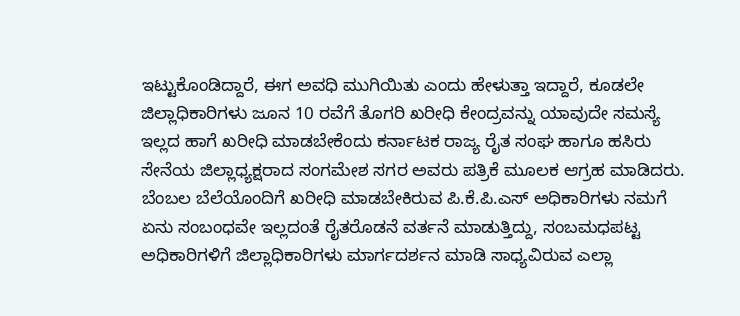ಇಟ್ಟುಕೊಂಡಿದ್ದಾರೆ, ಈಗ ಅವಧಿ ಮುಗಿಯಿತು ಎಂದು ಹೇಳುತ್ತಾ ಇದ್ದಾರೆ, ಕೂಡಲೇ ಜಿಲ್ಲಾಧಿಕಾರಿಗಳು ಜೂನ 10 ರವೆಗೆ ತೊಗರಿ ಖರೀಧಿ ಕೇಂದ್ರವನ್ನು ಯಾವುದೇ ಸಮಸ್ಯೆ ಇಲ್ಲದ ಹಾಗೆ ಖರೀಧಿ ಮಾಡಬೇಕೆಂದು ಕರ್ನಾಟಕ ರಾಜ್ಯ ರೈತ ಸಂಘ ಹಾಗೂ ಹಸಿರು ಸೇನೆಯ ಜಿಲ್ಲಾಧ್ಯಕ್ಷರಾದ ಸಂಗಮೇಶ ಸಗರ ಅವರು ಪತ್ರಿಕೆ ಮೂಲಕ ಆಗ್ರಹ ಮಾಡಿದರು.
ಬೆಂಬಲ ಬೆಲೆಯೊಂದಿಗೆ ಖರೀಧಿ ಮಾಡಬೇಕಿರುವ ಪಿ.ಕೆ.ಪಿ.ಎಸ್ ಅಧಿಕಾರಿಗಳು ನಮಗೆ ಏನು ಸಂಬಂಧವೇ ಇಲ್ಲದಂತೆ ರೈತರೊಡನೆ ವರ್ತನೆ ಮಾಡುತ್ತಿದ್ದು, ಸಂಬಮಧಪಟ್ಟ ಅಧಿಕಾರಿಗಳಿಗೆ ಜಿಲ್ಲಾಧಿಕಾರಿಗಳು ಮಾರ್ಗದರ್ಶನ ಮಾಡಿ ಸಾಧ್ಯವಿರುವ ಎಲ್ಲಾ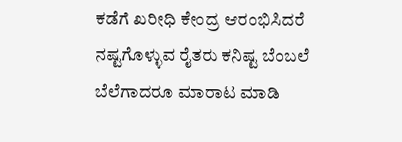ಕಡೆಗೆ ಖರೀಧಿ ಕೇಂದ್ರ ಆರಂಭಿಸಿದರೆ ನಷ್ಟಗೊಳ್ಳುವ ರೈತರು ಕನಿಷ್ಟ ಬೆಂಬಲೆ ಬೆಲೆಗಾದರೂ ಮಾರಾಟ ಮಾಡಿ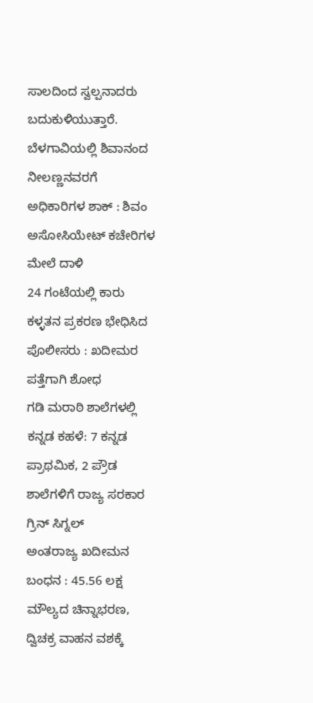ಸಾಲದಿಂದ ಸ್ವಲ್ಪನಾದರು ಬದುಕುಳಿಯುತ್ತಾರೆ.
ಬೆಳಗಾವಿಯಲ್ಲಿ ಶಿವಾನಂದ ನೀಲಣ್ಣನವರಗೆ ಅಧಿಕಾರಿಗಳ ಶಾಕ್ : ಶಿವಂ ಅಸೋಸಿಯೇಟ್ ಕಚೇರಿಗಳ ಮೇಲೆ ದಾಳಿ
24 ಗಂಟೆಯಲ್ಲಿ ಕಾರು ಕಳ್ಳತನ ಪ್ರಕರಣ ಭೇಧಿಸಿದ ಪೊಲೀಸರು : ಖದೀಮರ ಪತ್ತೆಗಾಗಿ ಶೋಧ
ಗಡಿ ಮರಾಠಿ ಶಾಲೆಗಳಲ್ಲಿ ಕನ್ನಡ ಕಹಳೆ: 7 ಕನ್ನಡ ಪ್ರಾಥಮಿಕ, 2 ಪ್ರೌಡ ಶಾಲೆಗಳಿಗೆ ರಾಜ್ಯ ಸರಕಾರ ಗ್ರಿನ್ ಸಿಗ್ನಲ್
ಅಂತರಾಜ್ಯ ಖದೀಮನ ಬಂಧನ : 45.56 ಲಕ್ಷ ಮೌಲ್ಯದ ಚಿನ್ನಾಭರಣ, ದ್ವಿಚಕ್ರ ವಾಹನ ವಶಕ್ಕೆ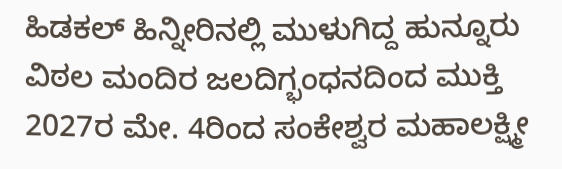ಹಿಡಕಲ್ ಹಿನ್ನೀರಿನಲ್ಲಿ ಮುಳುಗಿದ್ದ ಹುನ್ನೂರು ವಿಠಲ ಮಂದಿರ ಜಲದಿಗ್ಭಂಧನದಿಂದ ಮುಕ್ತಿ
2027ರ ಮೇ. 4ರಿಂದ ಸಂಕೇಶ್ವರ ಮಹಾಲಕ್ಷ್ಮೀ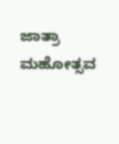ಜಾತ್ರಾ ಮಹೋತ್ಸವ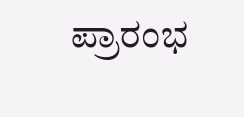ಪ್ರಾರಂಭ